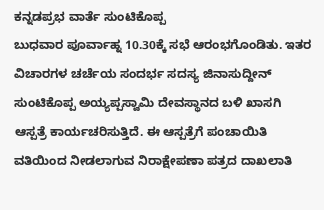ಕನ್ನಡಪ್ರಭ ವಾರ್ತೆ ಸುಂಟಿಕೊಪ್ಪ
ಬುಧವಾರ ಪೂರ್ವಾಹ್ನ 10.30ಕ್ಕೆ ಸಭೆ ಆರಂಭಗೊಂಡಿತು. ಇತರ ವಿಚಾರಗಳ ಚರ್ಚೆಯ ಸಂದರ್ಭ ಸದಸ್ಯ ಜಿನಾಸುದ್ದೀನ್ ಸುಂಟಿಕೊಪ್ಪ ಅಯ್ಯಪ್ಪಸ್ವಾಮಿ ದೇವಸ್ಥಾನದ ಬಳಿ ಖಾಸಗಿ ಆಸ್ಪತ್ರೆ ಕಾರ್ಯಚರಿಸುತ್ತಿದೆ. ಈ ಆಸ್ಪತ್ರೆಗೆ ಪಂಚಾಯಿತಿ ವತಿಯಿಂದ ನೀಡಲಾಗುವ ನಿರಾಕ್ಷೇಪಣಾ ಪತ್ರದ ದಾಖಲಾತಿ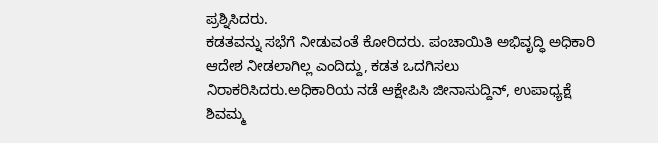ಪ್ರಶ್ನಿಸಿದರು.
ಕಡತವನ್ನು ಸಭೆಗೆ ನೀಡುವಂತೆ ಕೋರಿದರು. ಪಂಚಾಯಿತಿ ಅಭಿವೃದ್ಧಿ ಅಧಿಕಾರಿ ಆದೇಶ ನೀಡಲಾಗಿಲ್ಲ ಎಂದಿದ್ದು, ಕಡತ ಒದಗಿಸಲು ನಿರಾಕರಿಸಿದರು.ಅಧಿಕಾರಿಯ ನಡೆ ಆಕ್ಷೇಪಿಸಿ ಜೀನಾಸುದ್ದಿನ್, ಉಪಾಧ್ಯಕ್ಷೆ ಶಿವಮ್ಮ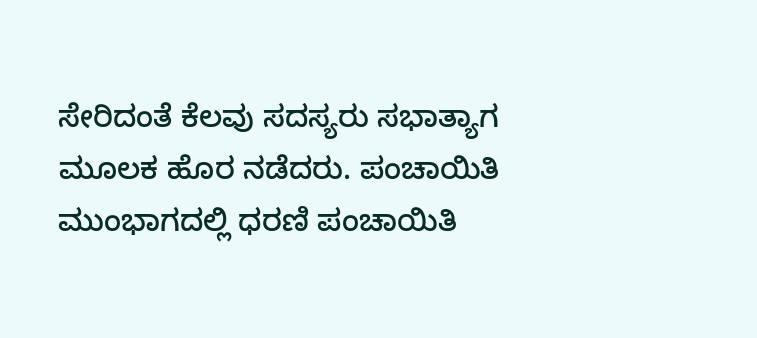ಸೇರಿದಂತೆ ಕೆಲವು ಸದಸ್ಯರು ಸಭಾತ್ಯಾಗ ಮೂಲಕ ಹೊರ ನಡೆದರು. ಪಂಚಾಯಿತಿ ಮುಂಭಾಗದಲ್ಲಿ ಧರಣಿ ಪಂಚಾಯಿತಿ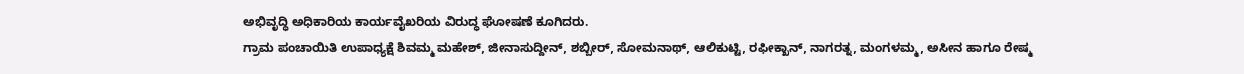ಅಭಿವೃದ್ಧಿ ಅಧಿಕಾರಿಯ ಕಾರ್ಯವೈಖರಿಯ ವಿರುದ್ಧ ಘೋಷಣೆ ಕೂಗಿದರು.
ಗ್ರಾಮ ಪಂಚಾಯಿತಿ ಉಪಾಧ್ಯಕ್ಷೆ ಶಿವಮ್ಮ ಮಹೇಶ್, ಜೀನಾಸುದ್ದೀನ್, ಶಬ್ಬೀರ್, ಸೋಮನಾಥ್, ಆಲಿಕುಟ್ಟಿ, ರಫೀಕ್ಖಾನ್, ನಾಗರತ್ನ, ಮಂಗಳಮ್ಮ, ಅಸೀನ ಹಾಗೂ ರೇಷ್ಮ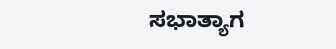ಸಭಾತ್ಯಾಗ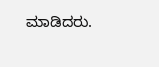ಮಾಡಿದರು.